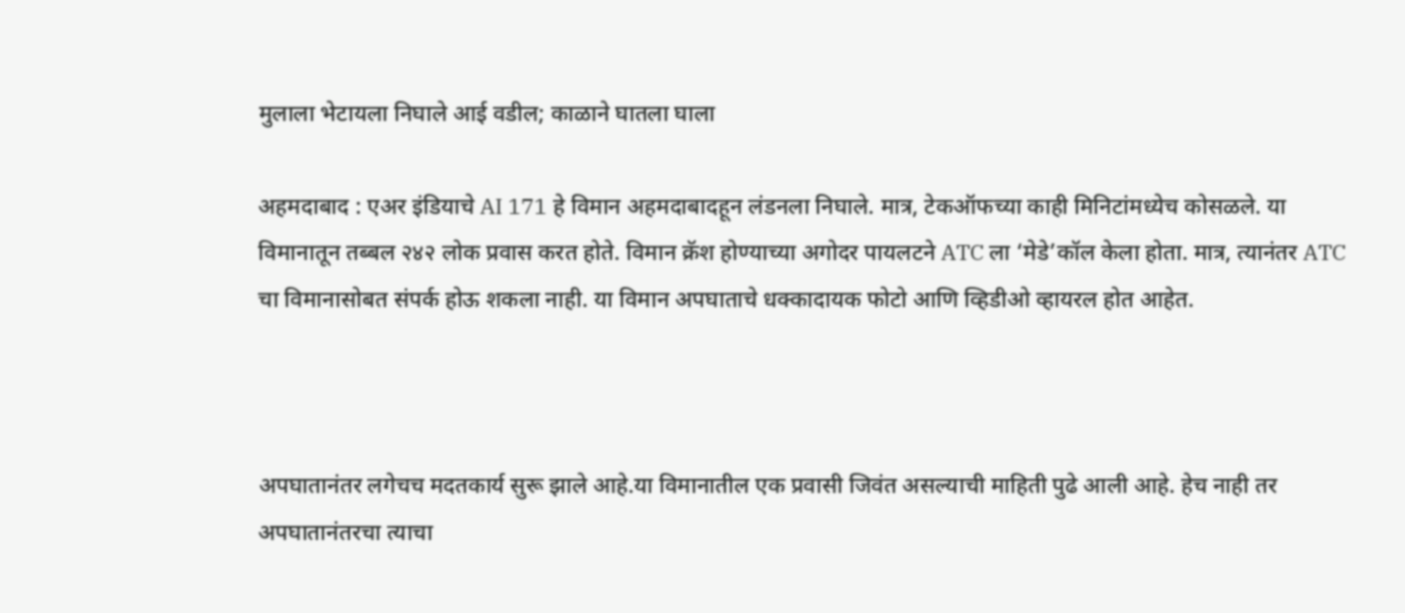मुलाला भेटायला निघाले आई वडील; काळाने घातला घाला

अहमदाबाद : एअर इंडियाचे AI 171 हे विमान अहमदाबादहून लंडनला निघाले. मात्र, टेकऑफच्या काही मिनिटांमध्येच कोसळले. या विमानातून तब्बल २४२ लोक प्रवास करत होते. विमान क्रॅश होण्याच्या अगोदर पायलटने ATC ला ‘मेडे’कॉल केला होता. मात्र, त्यानंतर ATC चा विमानासोबत संपर्क होऊ शकला नाही. या विमान अपघाताचे धक्कादायक फोटो आणि व्हिडीओ व्हायरल होत आहेत.



अपघातानंतर लगेचच मदतकार्य सुरू झाले आहे.या विमानातील एक प्रवासी जिवंत असल्याची माहिती पुढे आली आहे. हेच नाही तर अपघातानंतरचा त्याचा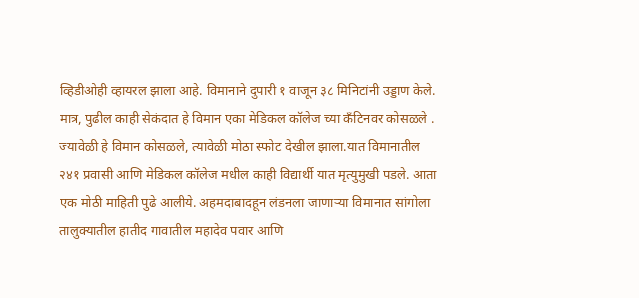व्हिडीओही व्हायरल झाला आहे. विमानाने दुपारी १ वाजून ३८ मिनिटांनी उड्डाण केले. मात्र, पुढील काही सेकंदात हे विमान एका मेडिकल कॉलेज च्या कँटिनवर कोसळले . ज्यावेळी हे विमान कोसळले, त्यावेळी मोठा स्फोट देखील झाला.यात विमानातील २४१ प्रवासी आणि मेडिकल कॉलेज मधील काही विद्यार्थी यात मृत्युमुखी पडले. आता एक मोठी माहिती पुढे आलीये. अहमदाबादहून लंडनला जाणाऱ्या विमानात सांगोला तालुक्यातील हातीद गावातील महादेव पवार आणि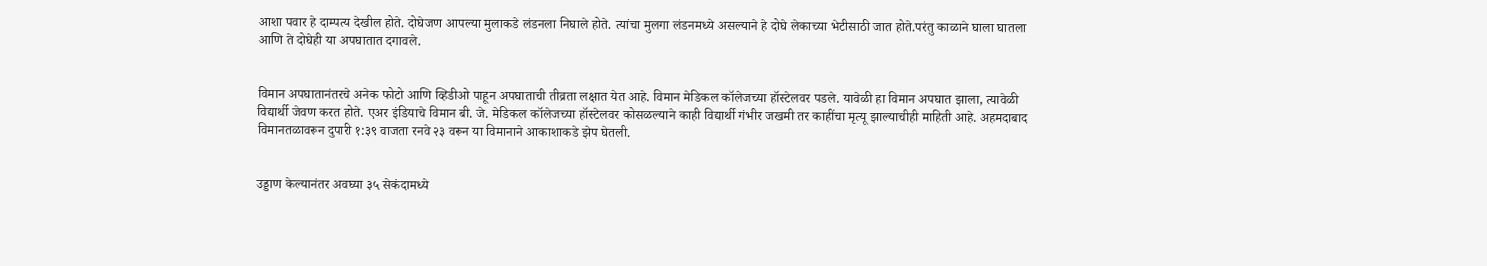आशा पवार हे दाम्पत्य देखील होते. दोघेजण आपल्या मुलाकडे लंडनला निघाले होते. त्यांचा मुलगा लंडनमध्ये असल्याने हे दोघे लेकाच्या भेटीसाठी जात होते.परंतु काळाने घाला घातला आणि ते दोघेही या अपघातात दगावले.


विमान अपघातानंतरचे अनेक फोटो आणि व्हिडीओ पाहून अपघाताची तीव्रता लक्षात येत आहे. विमान मेडिकल कॉलेजच्या हॉस्टेलवर पडले. यावेळी हा विमान अपघात झाला, त्यावेळी विद्यार्थी जेवण करत होते. एअर इंडियाचे विमान बी. जे. मेडिकल कॉलेजच्या हॉस्टेलवर कोसळल्याने काही विद्यार्थी गंभीर जखमी तर काहींचा मृत्यू झाल्याचीही माहिती आहे. अहमदाबाद विमानतळावरून दुपारी १:३९ वाजता रनवे २३ वरून या विमानाने आकाशाकडे झेप घेतली.


उड्डाण केल्यानंतर अवघ्या ३५ सेकंदामध्ये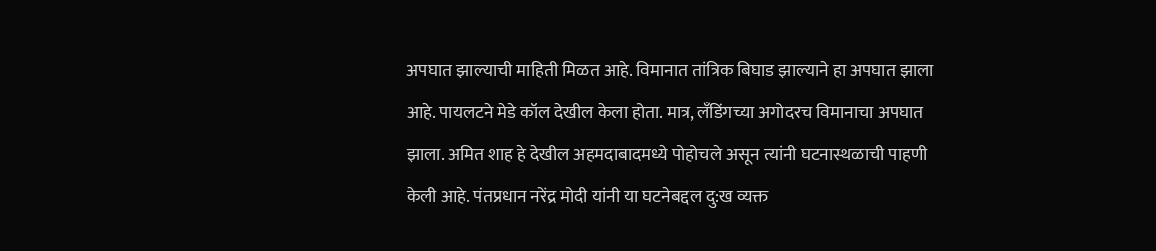अपघात झाल्याची माहिती मिळत आहे. विमानात तांत्रिक बिघाड झाल्याने हा अपघात झाला आहे. पायलटने मेडे कॉल देखील केला होता. मात्र, लँडिंगच्या अगोदरच विमानाचा अपघात झाला. अमित शाह हे देखील अहमदाबादमध्ये पोहोचले असून त्यांनी घटनास्थळाची पाहणी केली आहे. पंतप्रधान नरेंद्र मोदी यांनी या घटनेबद्दल दु:ख व्यक्त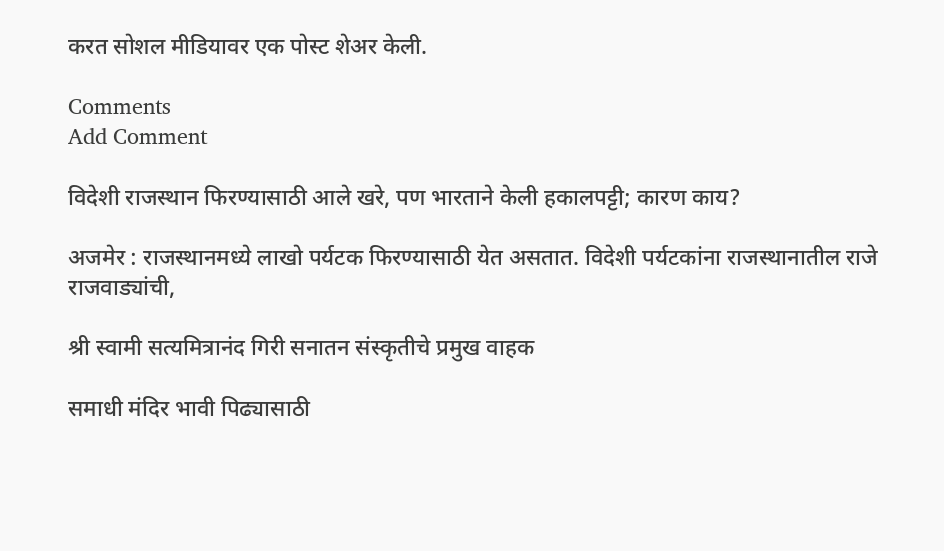करत सोशल मीडियावर एक पोस्ट शेअर केली.

Comments
Add Comment

विदेशी राजस्थान फिरण्यासाठी आले खरे, पण भारताने केली हकालपट्टी; कारण काय?

अजमेर : राजस्थानमध्ये लाखो पर्यटक फिरण्यासाठी येत असतात. विदेशी पर्यटकांना राजस्थानातील राजे राजवाड्यांची,

श्री स्वामी सत्यमित्रानंद गिरी सनातन संस्कृतीचे प्रमुख वाहक

समाधी मंदिर भावी पिढ्यासाठी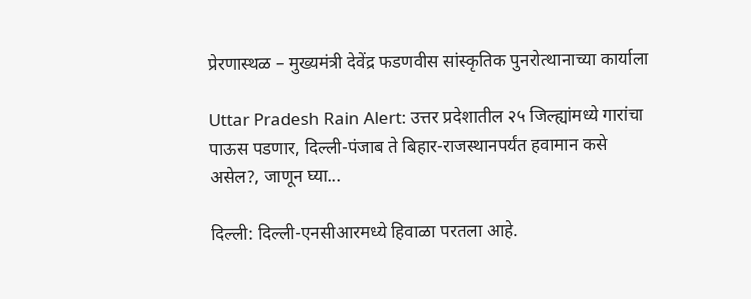प्रेरणास्थळ – मुख्यमंत्री देवेंद्र फडणवीस सांस्कृतिक पुनरोत्थानाच्या कार्याला

Uttar Pradesh Rain Alert: उत्तर प्रदेशातील २५ जिल्ह्यांमध्ये गारांचा पाऊस पडणार, दिल्ली-पंजाब ते बिहार-राजस्थानपर्यंत हवामान कसे असेल?, जाणून घ्या...

दिल्ली: दिल्ली-एनसीआरमध्ये हिवाळा परतला आहे.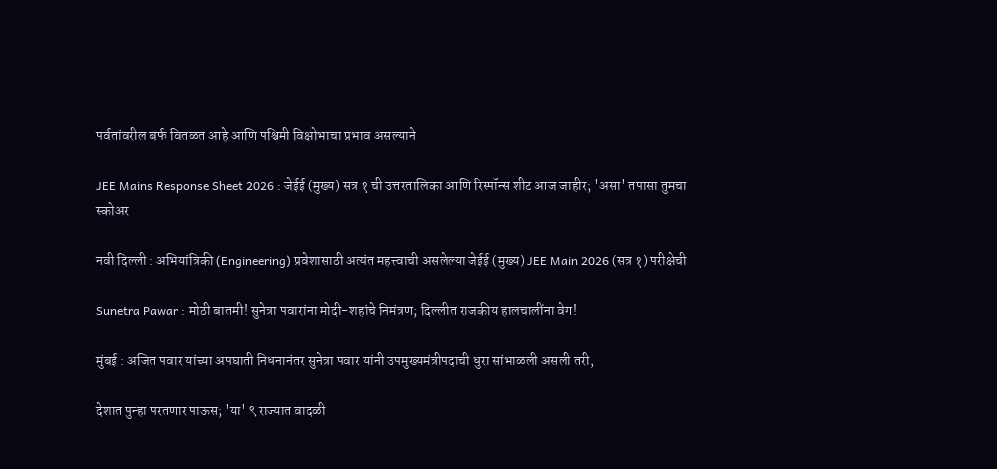पर्वतांवरील बर्फ वितळत आहे आणि पश्चिमी विक्षोभाचा प्रभाव असल्याने

JEE Mains Response Sheet 2026 : जेईई (मुख्य) सत्र १ ची उत्तरतालिका आणि रिस्पॉन्स शीट आज जाहीर; 'असा' तपासा तुमचा स्कोअर

नवी दिल्ली : अभियांत्रिकी (Engineering) प्रवेशासाठी अत्यंत महत्त्वाची असलेल्या जेईई (मुख्य) JEE Main 2026 (सत्र १) परीक्षेची

Sunetra Pawar : मोठी बातमी! सुनेत्रा पवारांना मोदी-शहांचे निमंत्रण; दिल्लीत राजकीय हालचालींना वेग!

मुंबई : अजित पवार यांच्या अपघाती निधनानंतर सुनेत्रा पवार यांनी उपमुख्यमंत्रीपदाची धुरा सांभाळली असली तरी,

देशात पुन्हा परतणार पाऊस; 'या' ९ राज्यात वादळी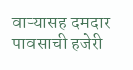वाऱ्यासह दमदार पावसाची हजेरी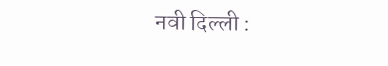नवी दिल्ली :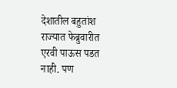देशातील बहुतांश राज्यात फेब्रुवारीत एरवी पाऊस पडत नाही. पण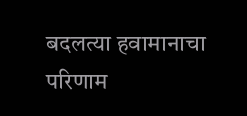बदलत्या हवामानाचा परिणाम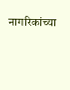नागरिकांच्या